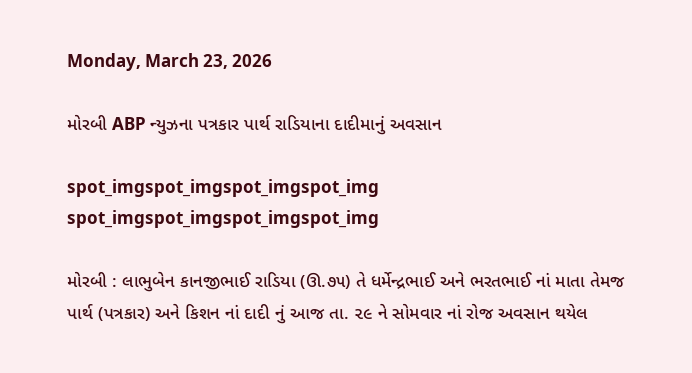Monday, March 23, 2026

મોરબી ABP ન્યુઝના પત્રકાર પાર્થ રાડિયાના દાદીમાનું અવસાન

spot_imgspot_imgspot_imgspot_img
spot_imgspot_imgspot_imgspot_img

મોરબી : લાભુબેન કાનજીભાઈ રાડિયા (ઊ.૭૫) તે ધર્મેન્દ્રભાઈ અને ભરતભાઈ નાં માતા તેમજ પાર્થ (પત્રકાર) અને કિશન નાં દાદી નું આજ તા. ૨૯ ને સોમવાર નાં રોજ અવસાન થયેલ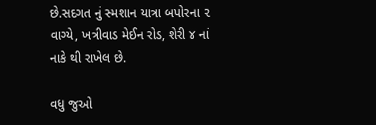છે.સદગત નું સ્મશાન યાત્રા બપોરના ૨ વાગ્યે, ખત્રીવાડ મેઈન રોડ, શેરી ૪ નાં નાકે થી રાખેલ છે.

વધુ જુઓ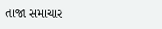તાજા સમાચાર